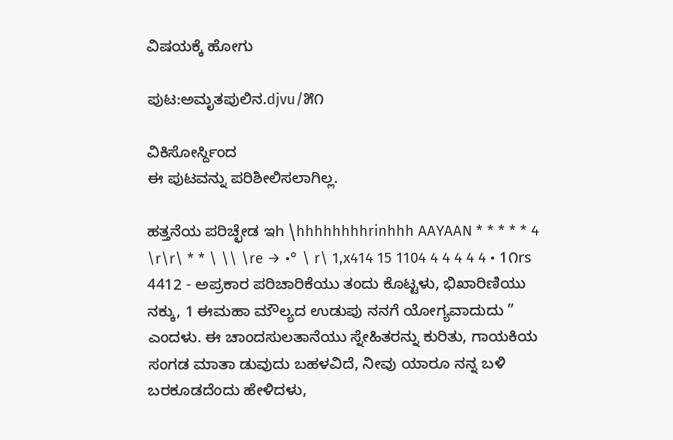ವಿಷಯಕ್ಕೆ ಹೋಗು

ಪುಟ:ಅಮೃತಪುಲಿನ.djvu/೫೧

ವಿಕಿಸೋರ್ಸ್ದಿಂದ
ಈ ಪುಟವನ್ನು ಪರಿಶೀಲಿಸಲಾಗಿಲ್ಲ.

ಹತ್ತನೆಯ ಪರಿಚ್ಛೇಡ ಇh \hhhhhhhhrinhhh AAYAAN * * * * * 4 \r\r\ * * \ \\ \re → •° \ r\ 1,x414 15 1104 4 4 4 4 4 • 1೧rs 4412 - ಅಪ್ರಕಾರ ಪರಿಚಾರಿಕೆಯು ತಂದು ಕೊಟ್ಟಳು, ಭಿಖಾರಿಣಿಯು ನಕ್ಕು, 1 ಈಮಹಾ ಮೌಲ್ಯದ ಉಡುಪು ನನಗೆ ಯೋಗ್ಯವಾದುದು ” ಎಂದಳು. ಈ ಚಾಂದಸುಲತಾನೆಯು ಸ್ನೇಹಿತರನ್ನು ಕುರಿತು, ಗಾಯಕಿಯ ಸಂಗಡ ಮಾತಾ ಡುವುದು ಬಹಳವಿದೆ, ನೀವು ಯಾರೂ ನನ್ನ ಬಳಿ ಬರಕೂಡದೆಂದು ಹೇಳಿದಳು,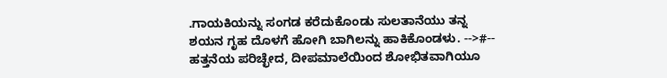.ಗಾಯಕಿಯನ್ನು ಸಂಗಡ ಕರೆದುಕೊಂಡು ಸುಲತಾನೆಯು ತನ್ನ ಶಯನ ಗೃಹ ದೊಳಗೆ ಹೋಗಿ ಬಾಗಿಲನ್ನು ಹಾಕಿಕೊಂಡಳು. -->#-- ಹತ್ತನೆಯ ಪರಿಚ್ಛೇದ, ದೀಪಮಾಲೆಯಿಂದ ಶೋಭಿತವಾಗಿಯೂ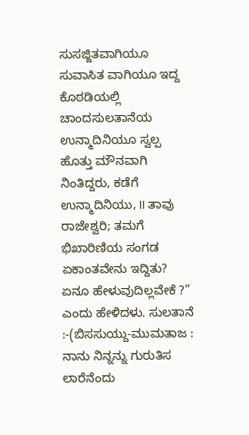ಸುಸಜ್ಜಿತವಾಗಿಯೂ ಸುವಾಸಿತ ವಾಗಿಯೂ ಇದ್ದ ಕೊಠಡಿಯಲ್ಲಿ ಚಾಂದಸುಲತಾನೆಯ ಉನ್ಮಾದಿನಿಯೂ ಸ್ವಲ್ಪ ಹೊತ್ತು ಮೌನವಾಗಿ ನಿಂತಿದ್ದರು, ಕಡೆಗೆ ಉನ್ಮಾದಿನಿಯು, II ತಾವು ರಾಜೇಶ್ವರಿ; ತಮಗೆ ಭಿಖಾರಿಣಿಯ ಸಂಗಡ ಏಕಾಂತವೇನು ಇದ್ದಿತು? ಏನೂ ಹೇಳುವುದಿಲ್ಲವೇಕೆ ?” ಎಂದು ಹೇಳಿದಳು. ಸುಲತಾನೆ :-(ಬಿಸಸುಯ್ದು-ಮುಮತಾಜ : ನಾನು ನಿನ್ನನ್ನು ಗುರುತಿಸ ಲಾರೆನೆಂದು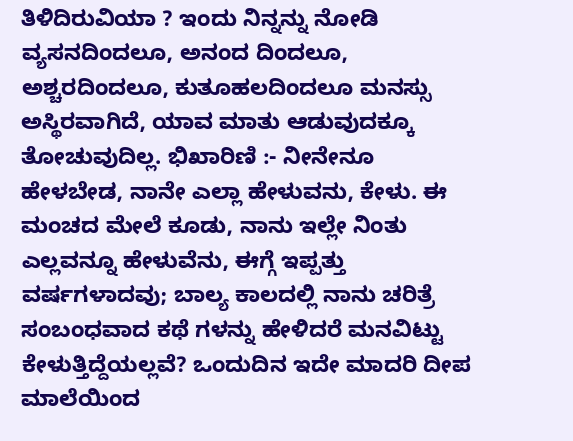ತಿಳಿದಿರುವಿಯಾ ? ಇಂದು ನಿನ್ನನ್ನು ನೋಡಿ ವ್ಯಸನದಿಂದಲೂ, ಅನಂದ ದಿಂದಲೂ, ಅಶ್ಚರದಿಂದಲೂ, ಕುತೂಹಲದಿಂದಲೂ ಮನಸ್ಸು ಅಸ್ಥಿರವಾಗಿದೆ, ಯಾವ ಮಾತು ಆಡುವುದಕ್ಕೂ ತೋಚುವುದಿಲ್ಲ. ಭಿಖಾರಿಣಿ :- ನೀನೇನೂ ಹೇಳಬೇಡ, ನಾನೇ ಎಲ್ಲಾ ಹೇಳುವನು, ಕೇಳು. ಈ ಮಂಚದ ಮೇಲೆ ಕೂಡು, ನಾನು ಇಲ್ಲೇ ನಿಂತು ಎಲ್ಲವನ್ನೂ ಹೇಳುವೆನು, ಈಗ್ಗೆ ಇಪ್ಪತ್ತು ವರ್ಷಗಳಾದವು; ಬಾಲ್ಯ ಕಾಲದಲ್ಲಿ ನಾನು ಚರಿತ್ರೆ ಸಂಬಂಧವಾದ ಕಥೆ ಗಳನ್ನು ಹೇಳಿದರೆ ಮನವಿಟ್ಟು ಕೇಳುತ್ತಿದ್ದೆಯಲ್ಲವೆ? ಒಂದುದಿನ ಇದೇ ಮಾದರಿ ದೀಪ ಮಾಲೆಯಿಂದ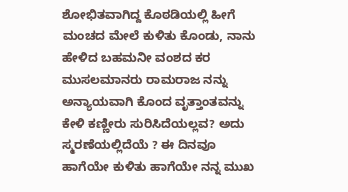ಶೋಭಿತವಾಗಿದ್ದ ಕೊಠಡಿಯಲ್ಲಿ ಹೀಗೆ ಮಂಚದ ಮೇಲೆ ಕುಳಿತು ಕೊಂಡು, ನಾನು ಹೇಳಿದ ಬಹಮನೀ ವಂಶದ ಕರ ಮುಸಲಮಾನರು ರಾಮರಾಜ ನನ್ನು ಅನ್ಯಾಯವಾಗಿ ಕೊಂದ ವೃತ್ತಾಂತವನ್ನು ಕೇಳಿ ಕಣ್ಣೀರು ಸುರಿಸಿದೆಯಲ್ಲವ? ಅದು ಸ್ಮರಣೆಯಲ್ಲಿದೆಯೆ ? ಈ ದಿನವೂ ಹಾಗೆಯೇ ಕುಳಿತು ಹಾಗೆಯೇ ನನ್ನ ಮುಖ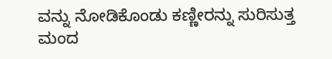ವನ್ನು ನೋಡಿಕೊಂಡು ಕಣ್ಣೀರನ್ನು ಸುರಿಸುತ್ತ ಮಂದ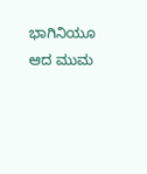ಭಾಗಿನಿಯೂ ಆದ ಮುಮ